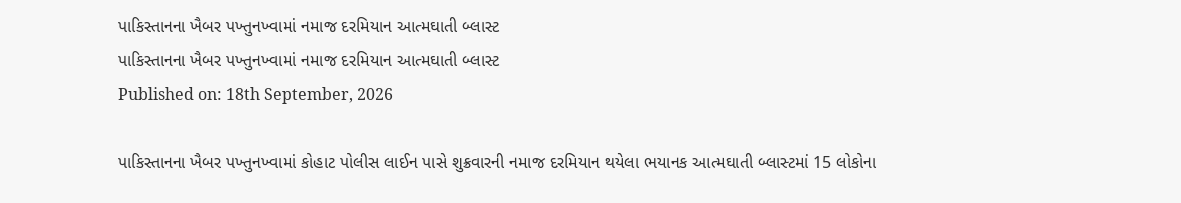પાકિસ્તાનના ખૈબર પખ્તુનખ્વામાં નમાજ દરમિયાન આત્મઘાતી બ્લાસ્ટ
પાકિસ્તાનના ખૈબર પખ્તુનખ્વામાં નમાજ દરમિયાન આત્મઘાતી બ્લાસ્ટ
Published on: 18th September, 2026

પાકિસ્તાનના ખૈબર પખ્તુનખ્વામાં કોહાટ પોલીસ લાઈન પાસે શુક્રવારની નમાજ દરમિયાન થયેલા ભયાનક આત્મઘાતી બ્લાસ્ટમાં 15 લોકોના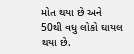મોત થયા છે અને 50થી વધુ લોકો ઘાયલ થયા છે.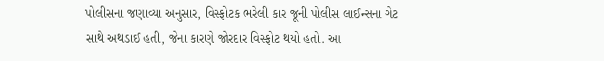પોલીસના જણાવ્યા અનુસાર, વિસ્ફોટક ભરેલી કાર જૂની પોલીસ લાઈન્સના ગેટ સાથે અથડાઈ હતી, જેના કારણે જોરદાર વિસ્ફોટ થયો હતો. આ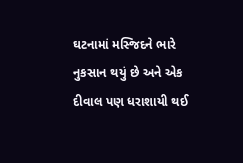ઘટનામાં મસ્જિદને ભારે નુકસાન થયું છે અને એક દીવાલ પણ ધરાશાયી થઈ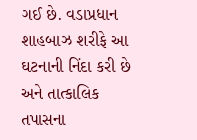ગઈ છે. વડાપ્રધાન શાહબાઝ શરીફે આ ઘટનાની નિંદા કરી છે અને તાત્કાલિક તપાસના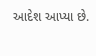આદેશ આપ્યા છે.